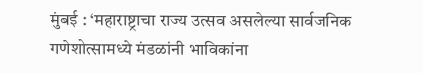मुंबई : ‘महाराष्ट्राचा राज्य उत्सव असलेल्या सार्वजनिक गणेशोत्सामध्ये मंडळांनी भाविकांना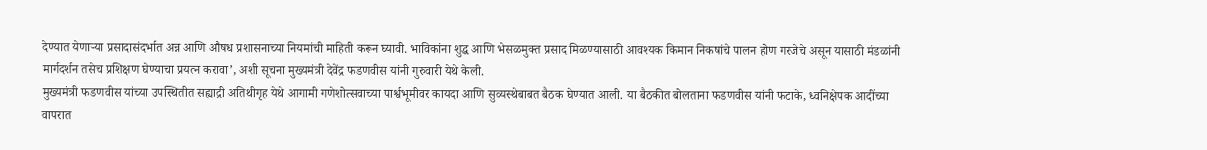देण्यात येणाऱ्या प्रसादासंदर्भात अन्न आणि औषध प्रशासनाच्या नियमांची माहिती करून घ्यावी. भाविकांना शुद्ध आणि भेसळमुक्त प्रसाद मिळण्यासाठी आवश्यक किमान निकषांचे पालन होण गरजेचे असून यासाठी मंडळांनी मार्गदर्शन तसेच प्रशिक्षण घेण्याचा प्रयत्न करावा’, अशी सूचना मुख्यमंत्री देवेंद्र फडणवीस यांनी गुरुवारी येथे केली.
मुख्यमंत्री फडणवीस यांच्या उपस्थितीत सह्याद्री अतिथीगृह येथे आगामी गणेशोत्सवाच्या पार्श्वभूमीवर कायदा आणि सुव्यस्थेबाबत बैठक घेण्यात आली. या बैठकीत बोलताना फडणवीस यांनी फटाके, ध्वनिक्षेपक आदींच्या वापरात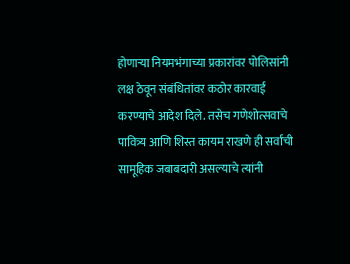होणाऱ्या नियमभंगाच्या प्रकारांवर पोलिसांनी लक्ष ठेवून संबंधितांवर कठोर कारवाई करण्याचे आदेश दिले. तसेच गणेशोत्सवाचे पावित्र्य आणि शिस्त कायम राखणे ही सर्वांची सामूहिक जबाबदारी असल्याचे त्यांनी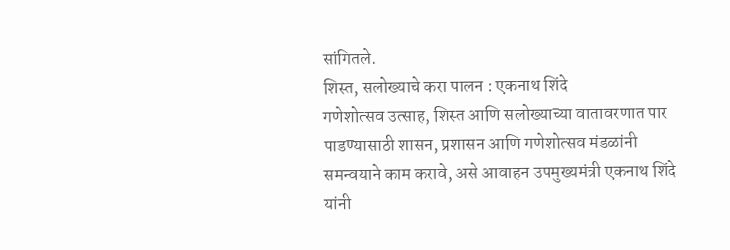सांगितले.
शिस्त, सलोख्याचे करा पालन : एकनाथ शिंदे
गणेशोत्सव उत्साह, शिस्त आणि सलोख्याच्या वातावरणात पार पाडण्यासाठी शासन, प्रशासन आणि गणेशोत्सव मंडळांनी समन्वयाने काम करावे, असे आवाहन उपमुख्यमंत्री एकनाथ शिंदे यांनी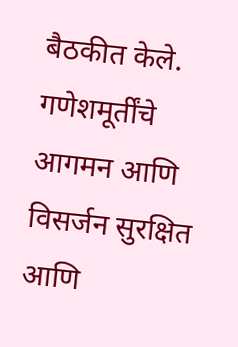बैठकीत केले. गणेशमूर्तींचे आगमन आणि विसर्जन सुरक्षित आणि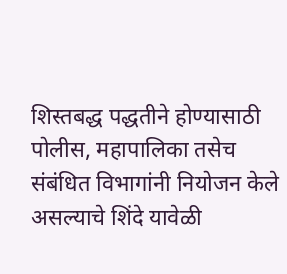शिस्तबद्ध पद्धतीने होण्यासाठी पोलीस, महापालिका तसेच संबंधित विभागांनी नियोजन केले असल्याचे शिंदे यावेळी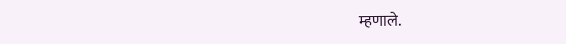म्हणाले.